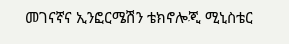መገናኛና ኢንፎርሜሽን ቴክኖሎጂ ሚኒስቴር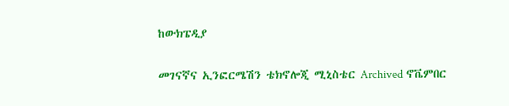ከውክፔዲያ

መገናኛና ኢንፎርሜሽን ቴክኖሎጂ ሚኒስቴር Archived ኖቬምበር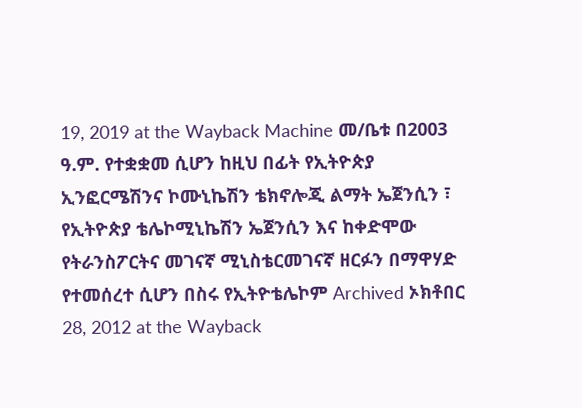19, 2019 at the Wayback Machine መ/ቤቱ በ2003 ዓ.ም. የተቋቋመ ሲሆን ከዚህ በፊት የኢትዮጵያ ኢንፎርሜሽንና ኮሙኒኬሽን ቴክኖሎጂ ልማት ኤጀንሲን ፣ የኢትዮጵያ ቴሌኮሚኒኬሽን ኤጀንሲን እና ከቀድሞው የትራንስፖርትና መገናኛ ሚኒስቴርመገናኛ ዘርፉን በማዋሃድ የተመሰረተ ሲሆን በስሩ የኢትዮቴሌኮም Archived ኦክቶበር 28, 2012 at the Wayback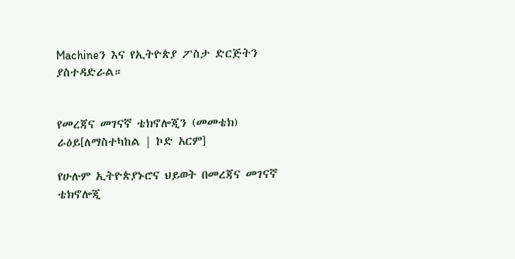Machineን እና የኢትዮጵያ ፖስታ ድርጅትን ያስተዳድራል።


የመረጃና መገናኛ ቴክኖሎጂን (መመቴክ) ራዕይ[ለማስተካከል | ኮድ አርም]

የሁሉም ኢትዮጵያኑሮና ህይወት በመረጃና መገናኛ ቴክኖሎጂ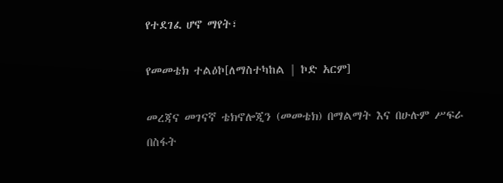የተደገፈ ሆኖ ማየት፣

የመመቴክ ተልዕኮ[ለማስተካከል | ኮድ አርም]

መረጃና መገናኛ ቴክኖሎጂን (መመቴክ) በማልማት እና በሁሉም ሥፍራ በስፋት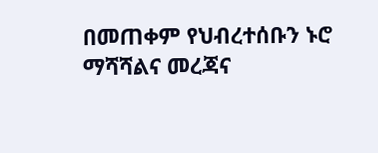በመጠቀም የህብረተሰቡን ኑሮ ማሻሻልና መረጃና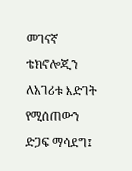መገናኛ ቴክኖሎጂን ለአገሪቱ እድገት የሚሰጠውን ድጋፍ ማሳደግ፤